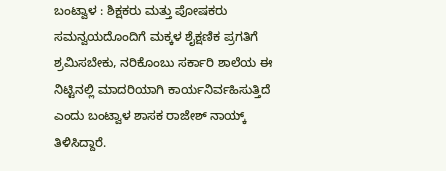ಬಂಟ್ವಾಳ : ಶಿಕ್ಷಕರು ಮತ್ತು ಪೋಷಕರು ಸಮನ್ವಯದೊಂದಿಗೆ ಮಕ್ಕಳ ಶೈಕ್ಷಣಿಕ ಪ್ರಗತಿಗೆ ಶ್ರಮಿಸಬೇಕು, ನರಿಕೊಂಬು ಸರ್ಕಾರಿ ಶಾಲೆಯ ಈ ನಿಟ್ಟಿನಲ್ಲಿ ಮಾದರಿಯಾಗಿ ಕಾರ್ಯನಿರ್ವಹಿಸುತ್ತಿದೆ ಎಂದು ಬಂಟ್ವಾಳ ಶಾಸಕ ರಾಜೇಶ್ ನಾಯ್ಕ್ ತಿಳಿಸಿದ್ದಾರೆ.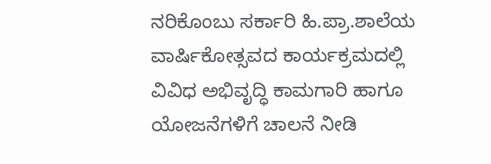ನರಿಕೊಂಬು ಸರ್ಕಾರಿ ಹಿ.ಪ್ರಾ.ಶಾಲೆಯ ವಾರ್ಷಿಕೋತ್ಸವದ ಕಾರ್ಯಕ್ರಮದಲ್ಲಿ ವಿವಿಧ ಅಭಿವೃದ್ಧಿ ಕಾಮಗಾರಿ ಹಾಗೂ ಯೋಜನೆಗಳಿಗೆ ಚಾಲನೆ ನೀಡಿ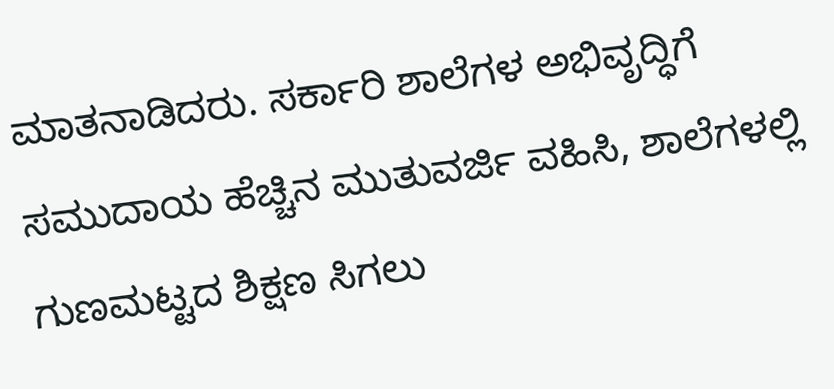ಮಾತನಾಡಿದರು. ಸರ್ಕಾರಿ ಶಾಲೆಗಳ ಅಭಿವೃದ್ಧಿಗೆ ಸಮುದಾಯ ಹೆಚ್ಚಿನ ಮುತುವರ್ಜಿ ವಹಿಸಿ, ಶಾಲೆಗಳಲ್ಲಿ ಗುಣಮಟ್ಟದ ಶಿಕ್ಷಣ ಸಿಗಲು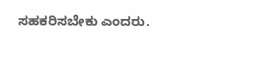ಸಹಕರಿಸಬೇಕು ಎಂದರು.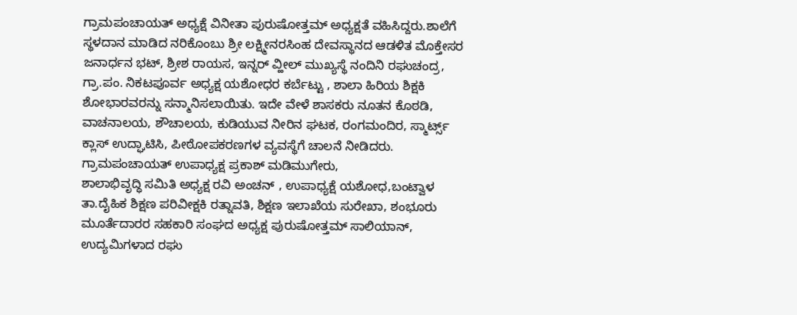ಗ್ರಾಮಪಂಚಾಯತ್ ಅಧ್ಯಕ್ಷೆ ವಿನೀತಾ ಪುರುಷೋತ್ತಮ್ ಅಧ್ಯಕ್ಷತೆ ವಹಿಸಿದ್ದರು.ಶಾಲೆಗೆ ಸ್ಥಳದಾನ ಮಾಡಿದ ನರಿಕೊಂಬು ಶ್ರೀ ಲಕ್ಷ್ಮೀನರಸಿಂಹ ದೇವಸ್ಥಾನದ ಆಡಳಿತ ಮೊಕ್ತೇಸರ ಜನಾರ್ಧನ ಭಟ್, ಶ್ರೀಶ ರಾಯಸ, ಇನ್ನರ್ ವ್ಹೀಲ್ ಮುಖ್ಯಸ್ಥೆ ನಂದಿನಿ ರಘುಚಂದ್ರ, ಗ್ರಾ.ಪಂ. ನಿಕಟಪೂರ್ವ ಅಧ್ಯಕ್ಷ ಯಶೋಧರ ಕರ್ಬೆಟ್ಟು , ಶಾಲಾ ಹಿರಿಯ ಶಿಕ್ಷಕಿ ಶೋಭಾರವರನ್ನು ಸನ್ಮಾನಿಸಲಾಯಿತು. ಇದೇ ವೇಳೆ ಶಾಸಕರು ನೂತನ ಕೊಠಡಿ, ವಾಚನಾಲಯ, ಶೌಚಾಲಯ, ಕುಡಿಯುವ ನೀರಿನ ಘಟಕ, ರಂಗಮಂದಿರ, ಸ್ಮಾರ್ಟ್ಸ್ ಕ್ಲಾಸ್ ಉದ್ಘಾಟಿಸಿ, ಪೀಠೋಪಕರಣಗಳ ವ್ಯವಸ್ಥೆಗೆ ಚಾಲನೆ ನೀಡಿದರು. ಗ್ರಾಮಪಂಚಾಯತ್ ಉಪಾಧ್ಯಕ್ಷ ಪ್ರಕಾಶ್ ಮಡಿಮುಗೇರು,
ಶಾಲಾಭಿವೃದ್ಧಿ ಸಮಿತಿ ಅಧ್ಯಕ್ಷ ರವಿ ಅಂಚನ್ , ಉಪಾಧ್ಯಕ್ಷೆ ಯಶೋಧ,ಬಂಟ್ವಾಳ ತಾ.ದೈಹಿಕ ಶಿಕ್ಷಣ ಪರಿವೀಕ್ಷಕಿ ರತ್ನಾವತಿ, ಶಿಕ್ಷಣ ಇಲಾಖೆಯ ಸುರೇಖಾ, ಶಂಭೂರು ಮೂರ್ತೆದಾರರ ಸಹಕಾರಿ ಸಂಘದ ಅಧ್ಯಕ್ಷ ಪುರುಷೋತ್ತಮ್ ಸಾಲಿಯಾನ್, ಉದ್ಯಮಿಗಳಾದ ರಘು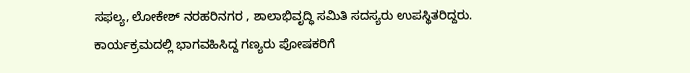ಸಫಲ್ಯ, ಲೋಕೇಶ್ ನರಹರಿನಗರ , ಶಾಲಾಭಿವೃದ್ಧಿ ಸಮಿತಿ ಸದಸ್ಯರು ಉಪಸ್ಥಿತರಿದ್ದರು.
ಕಾರ್ಯಕ್ರಮದಲ್ಲಿ ಭಾಗವಹಿಸಿದ್ದ ಗಣ್ಯರು ಪೋಷಕರಿಗೆ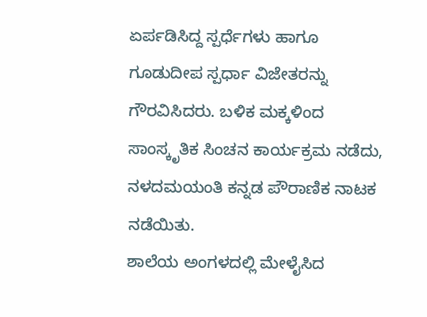ಏರ್ಪಡಿಸಿದ್ದ ಸ್ಪರ್ಧೆಗಳು ಹಾಗೂ ಗೂಡುದೀಪ ಸ್ಪರ್ಧಾ ವಿಜೇತರನ್ನು ಗೌರವಿಸಿದರು. ಬಳಿಕ ಮಕ್ಕಳಿಂದ ಸಾಂಸ್ಕೃತಿಕ ಸಿಂಚನ ಕಾರ್ಯಕ್ರಮ ನಡೆದು, ನಳದಮಯಂತಿ ಕನ್ನಡ ಪೌರಾಣಿಕ ನಾಟಕ ನಡೆಯಿತು.
ಶಾಲೆಯ ಅಂಗಳದಲ್ಲಿ ಮೇಳೈಸಿದ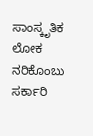ಸಾಂಸ್ಕೃತಿಕ ಲೋಕ
ನರಿಕೊಂಬು ಸರ್ಕಾರಿ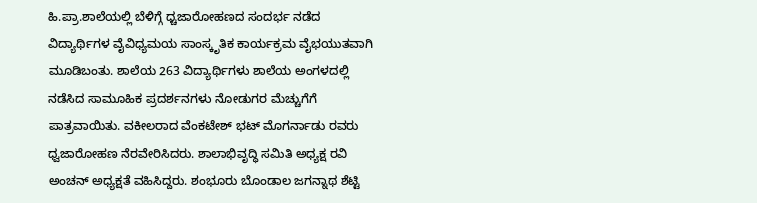ಹಿ.ಪ್ರಾ.ಶಾಲೆಯಲ್ಲಿ ಬೆಳಿಗ್ಗೆ ಧ್ಚಜಾರೋಹಣದ ಸಂದರ್ಭ ನಡೆದ ವಿದ್ಯಾರ್ಥಿಗಳ ವೈವಿಧ್ಯಮಯ ಸಾಂಸ್ಕೃತಿಕ ಕಾರ್ಯಕ್ರಮ ವೈಭಯುತವಾಗಿ ಮೂಡಿಬಂತು. ಶಾಲೆಯ 263 ವಿದ್ಯಾರ್ಥಿಗಳು ಶಾಲೆಯ ಅಂಗಳದಲ್ಲಿ ನಡೆಸಿದ ಸಾಮೂಹಿಕ ಪ್ರದರ್ಶನಗಳು ನೋಡುಗರ ಮೆಚ್ಚುಗೆಗೆ ಪಾತ್ರವಾಯಿತು. ವಕೀಲರಾದ ವೆಂಕಟೇಶ್ ಭಟ್ ಮೊಗರ್ನಾಡು ರವರು ಧ್ವಜಾರೋಹಣ ನೆರವೇರಿಸಿದರು. ಶಾಲಾಭಿವೃದ್ಧಿ ಸಮಿತಿ ಅಧ್ಯಕ್ಷ ರವಿ ಅಂಚನ್ ಅಧ್ಯಕ್ಷತೆ ವಹಿಸಿದ್ದರು. ಶಂಭೂರು ಬೊಂಡಾಲ ಜಗನ್ನಾಥ ಶೆಟ್ಟಿ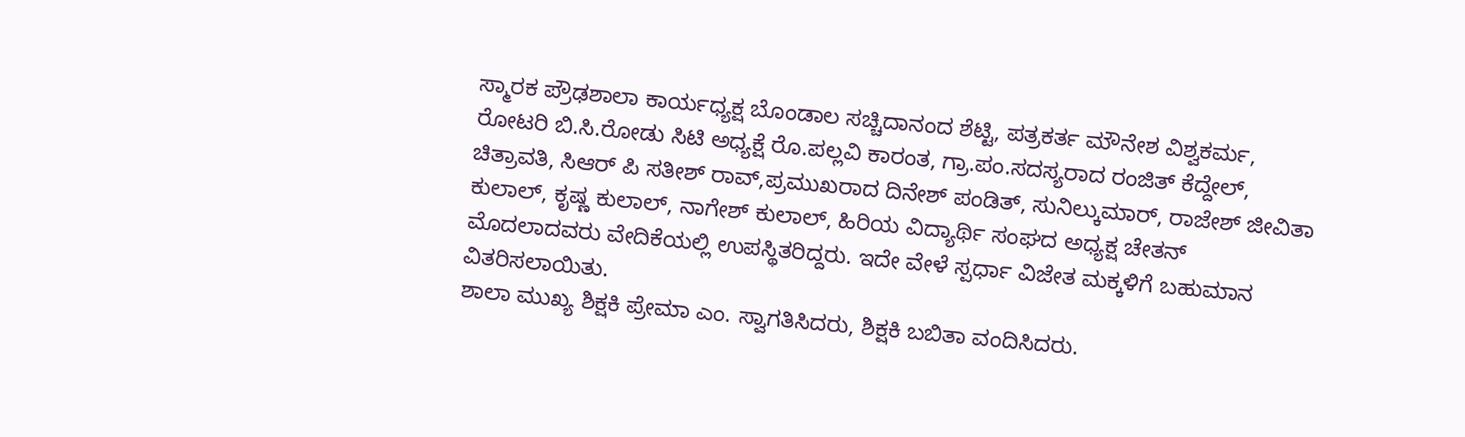ಸ್ಮಾರಕ ಪ್ರೌಢಶಾಲಾ ಕಾರ್ಯಧ್ಯಕ್ಷ ಬೊಂಡಾಲ ಸಚ್ಚಿದಾನಂದ ಶೆಟ್ಟಿ, ಪತ್ರಕರ್ತ ಮೌನೇಶ ವಿಶ್ವಕರ್ಮ, ರೋಟರಿ ಬಿ.ಸಿ.ರೋಡು ಸಿಟಿ ಅಧ್ಯಕ್ಷೆ ರೊ.ಪಲ್ಲವಿ ಕಾರಂತ, ಗ್ರಾ.ಪಂ.ಸದಸ್ಯರಾದ ರಂಜಿತ್ ಕೆದ್ದೇಲ್, ಚಿತ್ರಾವತಿ, ಸಿಆರ್ ಪಿ ಸತೀಶ್ ರಾವ್,ಪ್ರಮುಖರಾದ ದಿನೇಶ್ ಪಂಡಿತ್, ಸುನಿಲ್ಕುಮಾರ್, ರಾಜೇಶ್ ಜೀವಿತಾ ಕುಲಾಲ್, ಕೃಷ್ಣ ಕುಲಾಲ್, ನಾಗೇಶ್ ಕುಲಾಲ್, ಹಿರಿಯ ವಿದ್ಯಾರ್ಥಿ ಸಂಘದ ಅಧ್ಯಕ್ಷ ಚೇತನ್ ಮೊದಲಾದವರು ವೇದಿಕೆಯಲ್ಲಿ ಉಪಸ್ಥಿತರಿದ್ದರು. ಇದೇ ವೇಳೆ ಸ್ಪರ್ಧಾ ವಿಜೇತ ಮಕ್ಕಳಿಗೆ ಬಹುಮಾನ ವಿತರಿಸಲಾಯಿತು.
ಶಾಲಾ ಮುಖ್ಯ ಶಿಕ್ಷಕಿ ಪ್ರೇಮಾ ಎಂ. ಸ್ವಾಗತಿಸಿದರು, ಶಿಕ್ಷಕಿ ಬಬಿತಾ ವಂದಿಸಿದರು.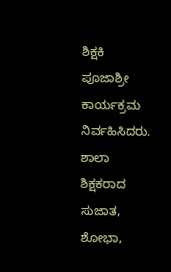ಶಿಕ್ಷಕಿ ಪೂಜಾಶ್ರೀ ಕಾರ್ಯಕ್ರಮ ನಿರ್ವಹಿಸಿದರು. ಶಾಲಾ ಶಿಕ್ಷಕರಾದ ಸುಜಾತ, ಶೋಭಾ,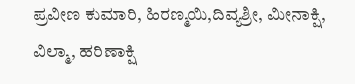ಪ್ರವೀಣ ಕುಮಾರಿ, ಹಿರಣ್ಮಯಿ,ದಿವ್ಯಶ್ರೀ, ಮೀನಾಕ್ಷಿ, ವಿಲ್ಮಾ, ಹರಿಣಾಕ್ಷಿ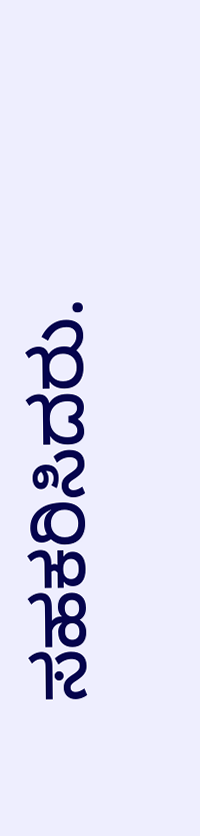ಸಹಕರಿಸಿದರು.